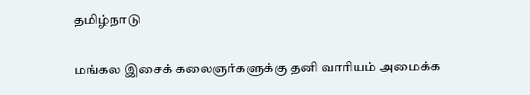தமிழ்நாடு

மங்கல இசைக் கலைஞர்களுக்கு தனி வாரியம் அமைக்க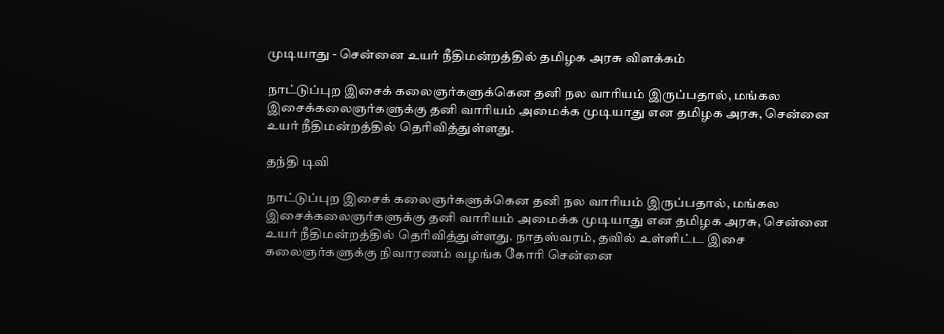முடியாது - சென்னை உயர் நீதிமன்றத்தில் தமிழக அரசு விளக்கம்

நாட்டுப்புற இசைக் கலைஞர்களுக்கென தனி நல வாரியம் இருப்பதால், மங்கல இசைக்கலைஞர்களுக்கு தனி வாரியம் அமைக்க முடியாது என தமிழக அரசு, சென்னை உயர் நீதிமன்றத்தில் தெரிவித்துள்ளது.

தந்தி டிவி

நாட்டுப்புற இசைக் கலைஞர்களுக்கென தனி நல வாரியம் இருப்பதால், மங்கல இசைக்கலைஞர்களுக்கு தனி வாரியம் அமைக்க முடியாது என தமிழக அரசு, சென்னை உயர் நீதிமன்றத்தில் தெரிவித்துள்ளது. நாதஸ்வரம், தவில் உள்ளிட்ட இசை கலைஞர்களுக்கு நிவாரணம் வழங்க கோரி சென்னை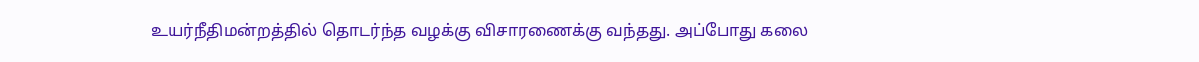உயர்நீதிமன்றத்தில் தொடர்ந்த வழக்கு விசாரணைக்கு வந்தது. அப்போது கலை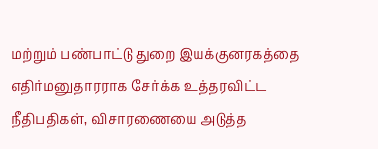மற்றும் பண்பாட்டு துறை இயக்குனரகத்தை எதிர்மனுதாரராக சேர்க்க உத்தரவிட்ட நீதிபதிகள், விசாரணையை அடுத்த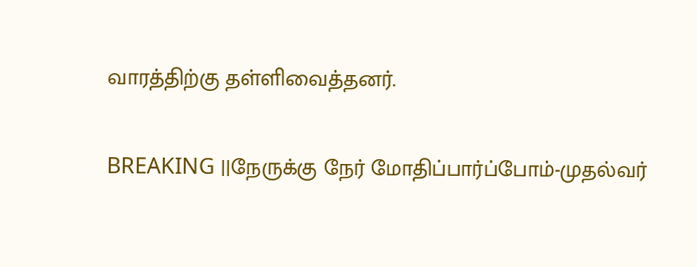வாரத்திற்கு தள்ளிவைத்தனர்.

BREAKING ||நேருக்கு நேர் மோதிப்பார்ப்போம்-முதல்வர்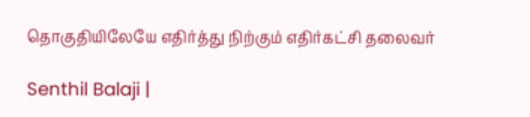தொகுதியிலேயே எதிர்த்து நிற்கும் எதிர்கட்சி தலைவர்

Senthil Balaji |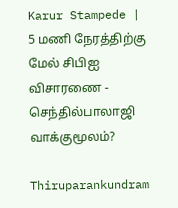Karur Stampede | 5 மணி நேரத்திற்கு மேல் சிபிஐ விசாரணை - செந்தில்பாலாஜி வாக்குமூலம்?

Thiruparankundram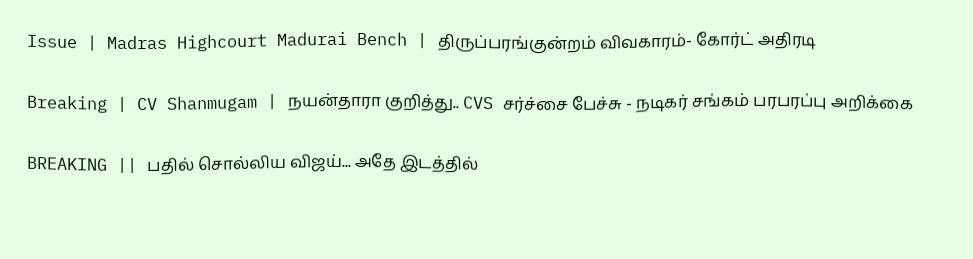Issue | Madras Highcourt Madurai Bench | திருப்பரங்குன்றம் விவகாரம்- கோர்ட் அதிரடி

Breaking | CV Shanmugam | நயன்தாரா குறித்து.. CVS சர்ச்சை பேச்சு - நடிகர் சங்கம் பரபரப்பு அறிக்கை

BREAKING || பதில் சொல்லிய விஜய்... அதே இடத்தில்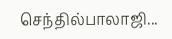செந்தில்பாலாஜி...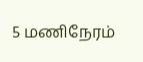5 மணிநேரம்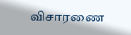விசாரணை